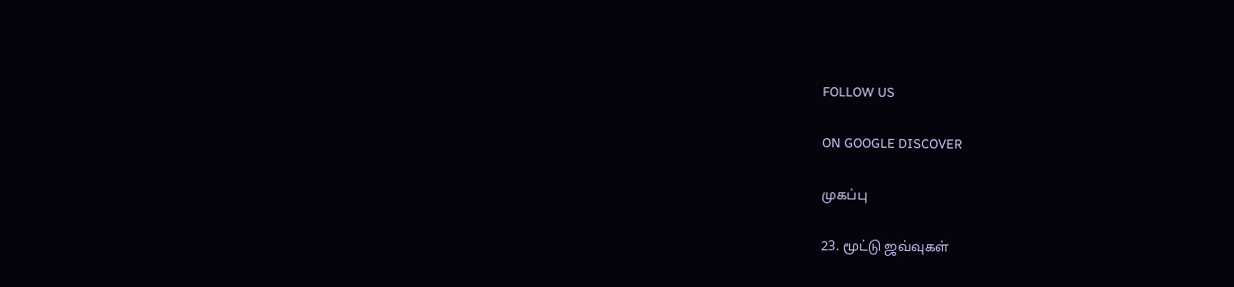FOLLOW US

ON GOOGLE DISCOVER

முகப்பு

23. மூட்டு ஜவ்வுகள்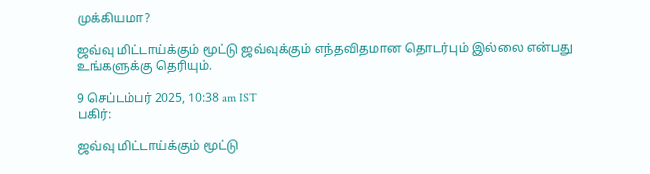முக்கியமா?

ஜவ்வு மிட்டாய்க்கும் மூட்டு ஜவ்வுக்கும் எந்தவிதமான தொடர்பும் இல்லை என்பது உங்களுக்கு தெரியும்.

9 செப்டம்பர் 2025, 10:38 am IST
பகிர்:

ஜவ்வு மிட்டாய்க்கும் மூட்டு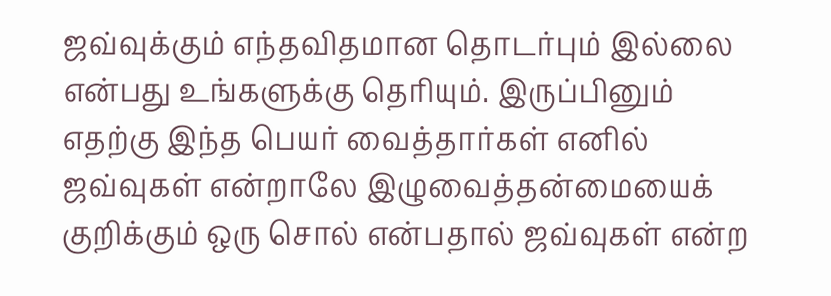ஜவ்வுக்கும் எந்தவிதமான தொடர்பும் இல்லை என்பது உங்களுக்கு தெரியும். இருப்பினும் எதற்கு இந்த பெயர் வைத்தார்கள் எனில் ஜவ்வுகள் என்றாலே இழுவைத்தன்மையைக் குறிக்கும் ஒரு சொல் என்பதால் ஜவ்வுகள் என்ற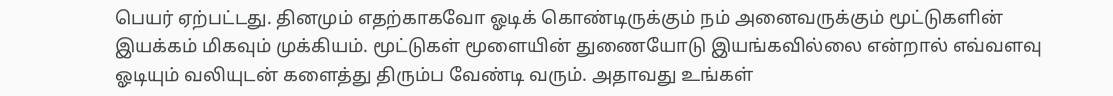பெயர் ஏற்பட்டது. தினமும் எதற்காகவோ ஓடிக் கொண்டிருக்கும் நம் அனைவருக்கும் மூட்டுகளின் இயக்கம் மிகவும் முக்கியம். மூட்டுகள் மூளையின் துணையோடு இயங்கவில்லை என்றால் எவ்வளவு ஓடியும் வலியுடன் களைத்து திரும்ப வேண்டி வரும். அதாவது உங்கள்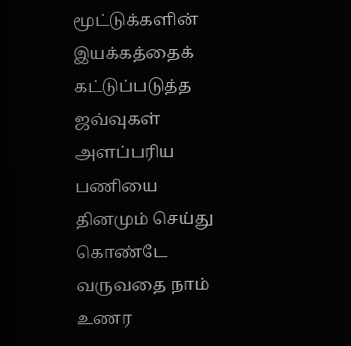மூட்டுக்களின் இயக்கத்தைக் கட்டுப்படுத்த ஜவ்வுகள் அளப்பரிய பணியை தினமும் செய்து கொண்டே வருவதை நாம் உணர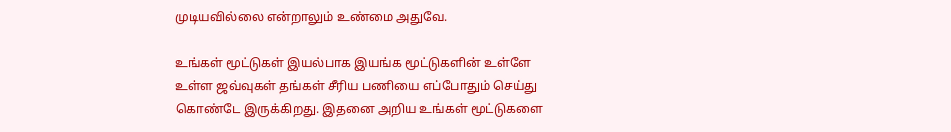முடியவில்லை என்றாலும் உண்மை அதுவே.

உங்கள் மூட்டுகள் இயல்பாக இயங்க மூட்டுகளின் உள்ளே உள்ள ஜவ்வுகள் தங்கள் சீரிய பணியை எப்போதும் செய்து கொண்டே இருக்கிறது. இதனை அறிய உங்கள் மூட்டுகளை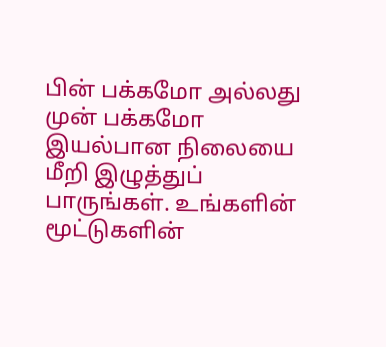பின் பக்கமோ அல்லது முன் பக்கமோ இயல்பான நிலையை மீறி இழுத்துப் பாருங்கள். உங்களின் மூட்டுகளின்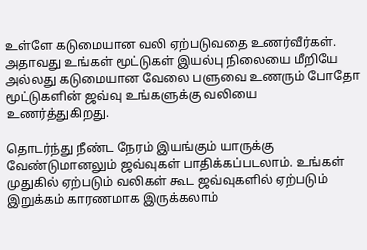உள்ளே கடுமையான வலி ஏற்படுவதை உணர்வீர்கள். அதாவது உங்கள் மூட்டுகள் இயல்பு நிலையை மீறியே அல்லது கடுமையான வேலை பளுவை உணரும் போதோ மூட்டுகளின் ஜவ்வு உங்களுக்கு வலியை உணர்த்துகிறது.

தொடர்ந்து நீண்ட நேரம் இயங்கும் யாருக்கு வேண்டுமானலும் ஜவ்வுகள் பாதிக்கப்படலாம். உங்கள் முதுகில் ஏற்படும் வலிகள் கூட ஜவ்வுகளில் ஏற்படும் இறுக்கம் காரணமாக இருக்கலாம்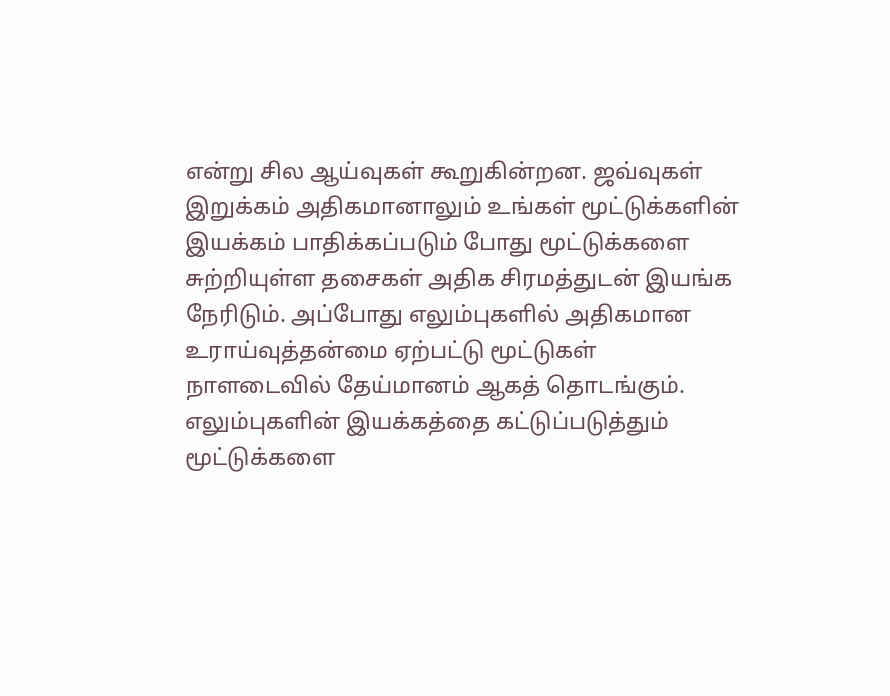என்று சில ஆய்வுகள் கூறுகின்றன. ஜவ்வுகள் இறுக்கம் அதிகமானாலும் உங்கள் மூட்டுக்களின் இயக்கம் பாதிக்கப்படும் போது மூட்டுக்களை சுற்றியுள்ள தசைகள் அதிக சிரமத்துடன் இயங்க நேரிடும். அப்போது எலும்புகளில் அதிகமான உராய்வுத்தன்மை ஏற்பட்டு மூட்டுகள் நாளடைவில் தேய்மானம் ஆகத் தொடங்கும். எலும்புகளின் இயக்கத்தை கட்டுப்படுத்தும் மூட்டுக்களை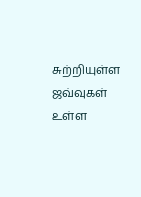சுற்றியுள்ள ஜவ்வுகள் உள்ள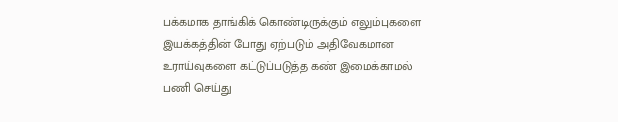பக்கமாக தாங்கிக் கொண்டிருக்கும் எலும்புகளை இயக்கத்தின் போது ஏற்படும் அதிவேகமான உராய்வுகளை கட்டுப்படுத்த கண் இமைக்காமல் பணி செய்து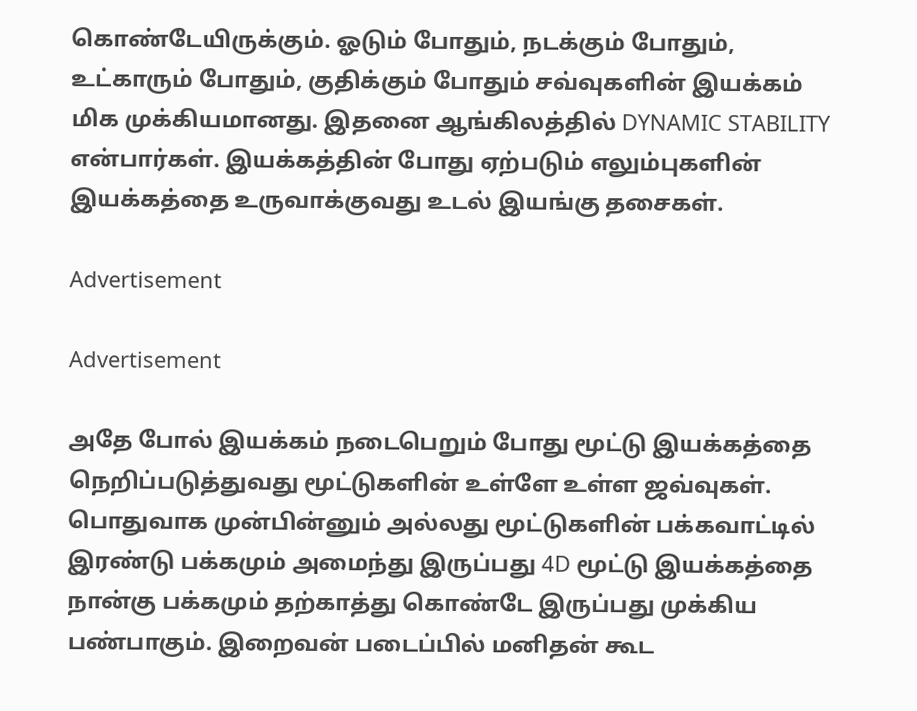கொண்டேயிருக்கும். ஓடும் போதும், நடக்கும் போதும், உட்காரும் போதும், குதிக்கும் போதும் சவ்வுகளின் இயக்கம் மிக முக்கியமானது. இதனை ஆங்கிலத்தில் DYNAMIC STABILITY என்பார்கள். இயக்கத்தின் போது ஏற்படும் எலும்புகளின் இயக்கத்தை உருவாக்குவது உடல் இயங்கு தசைகள்.

Advertisement

Advertisement

அதே போல் இயக்கம் நடைபெறும் போது மூட்டு இயக்கத்தை நெறிப்படுத்துவது மூட்டுகளின் உள்ளே உள்ள ஜவ்வுகள். பொதுவாக முன்பின்னும் அல்லது மூட்டுகளின் பக்கவாட்டில் இரண்டு பக்கமும் அமைந்து இருப்பது 4D மூட்டு இயக்கத்தை நான்கு பக்கமும் தற்காத்து கொண்டே இருப்பது முக்கிய பண்பாகும். இறைவன் படைப்பில் மனிதன் கூட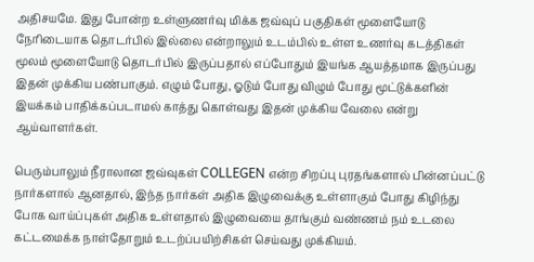அதிசயமே. இது போன்ற உள்ளுணர்வு மிக்க ஜவ்வுப் பகுதிகள் மூளையோடு நேரிடையாக தொடர்பில் இல்லை என்றாலும் உடம்பில் உள்ள உணர்வு கடத்திகள் மூலம் மூளையோடு தொடர்பில் இருப்பதால் எப்போதும் இயங்க ஆயத்தமாக இருப்பது இதன் முக்கிய பண்பாகும். எழும் போது, ஓடும் போது விழும் போது மூட்டுக்களின் இயக்கம் பாதிக்கப்படாமல் காத்து கொள்வது இதன் முக்கிய வேலை என்று ஆய்வாளர்கள்.

பெரும்பாலும் நீராலான ஜவ்வுகள் COLLEGEN என்ற சிறப்பு புரதங்களால் பின்னப்பட்டு நார்களால் ஆனதால், இந்த நார்கள் அதிக இழுவைக்கு உள்ளாகும் போது கிழிந்து போக வாய்ப்புகள் அதிக உள்ளதால் இழுவையை தாங்கும் வண்ணம் நம் உடலை கட்டமைக்க நாள்தோறும் உடற்ப்பயிற்சிகள் செய்வது முக்கியம்.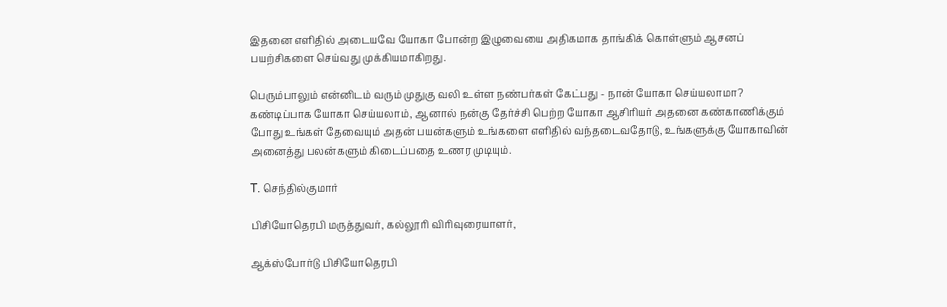இதனை எளிதில் அடையவே யோகா போன்ற இழுவையை அதிகமாக தாங்கிக் கொள்ளும் ஆசனப் பயற்சிகளை செய்வது முக்கியமாகிறது.

பெரும்பாலும் என்னிடம் வரும் முதுகு வலி உள்ள நண்பர்கள் கேட்பது - நான் யோகா செய்யலாமா? கண்டிப்பாக யோகா செய்யலாம், ஆனால் நன்கு தேர்ச்சி பெற்ற யோகா ஆசிரியர் அதனை கண்காணிக்கும் போது உங்கள் தேவையும் அதன் பயன்களும் உங்களை எளிதில் வந்தடைவதோடு, உங்களுக்கு யோகாவின் அனைத்து பலன்களும் கிடைப்பதை உணர முடியும்.

T. செந்தில்குமார்

பிசியோதெரபி மருத்துவர், கல்லூரி விரிவுரையாளர்,

ஆக்ஸ்போர்டு பிசியோதெரபி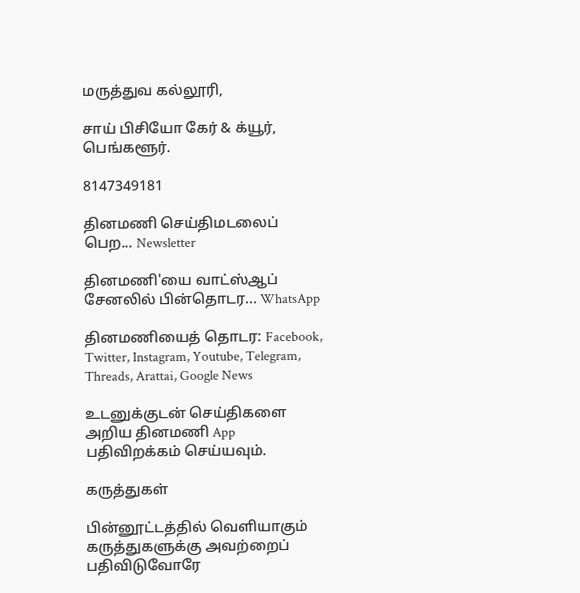மருத்துவ கல்லூரி,

சாய் பிசியோ கேர் & க்யூர், பெங்களூர்.

8147349181

தினமணி செய்திமடலைப் பெற... Newsletter

தினமணி'யை வாட்ஸ்ஆப் சேனலில் பின்தொடர... WhatsApp

தினமணியைத் தொடர: Facebook, Twitter, Instagram, Youtube, Telegram, Threads, Arattai, Google News

உடனுக்குடன் செய்திகளை அறிய தினமணி App பதிவிறக்கம் செய்யவும்.

கருத்துகள்

பின்னூட்டத்தில் வெளியாகும் கருத்துகளுக்கு அவற்றைப் பதிவிடுவோரே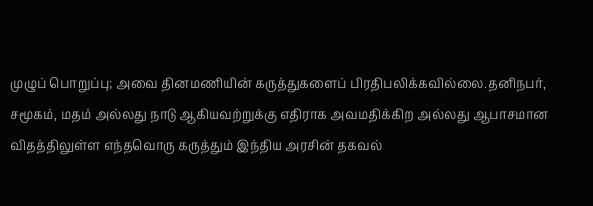முழுப் பொறுப்பு; அவை தினமணியின் கருத்துகளைப் பிரதிபலிக்கவில்லை.தனிநபர், சமூகம், மதம் அல்லது நாடு ஆகியவற்றுக்கு எதிராக அவமதிக்கிற அல்லது ஆபாசமான விதத்திலுள்ள எந்தவொரு கருத்தும் இந்திய அரசின் தகவல்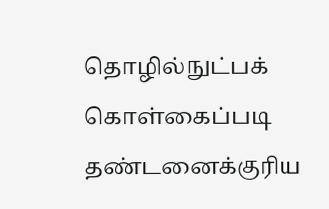தொழில்நுட்பக் கொள்கைப்படி தண்டனைக்குரிய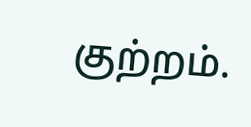குற்றம்.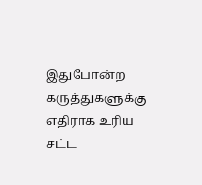இதுபோன்ற கருத்துகளுக்கு எதிராக உரிய சட்ட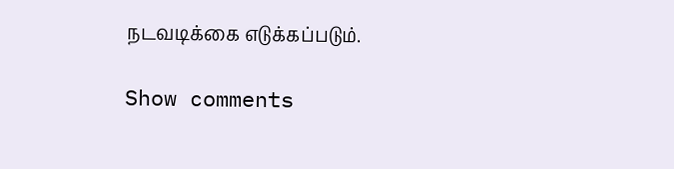நடவடிக்கை எடுக்கப்படும்.

Show comments